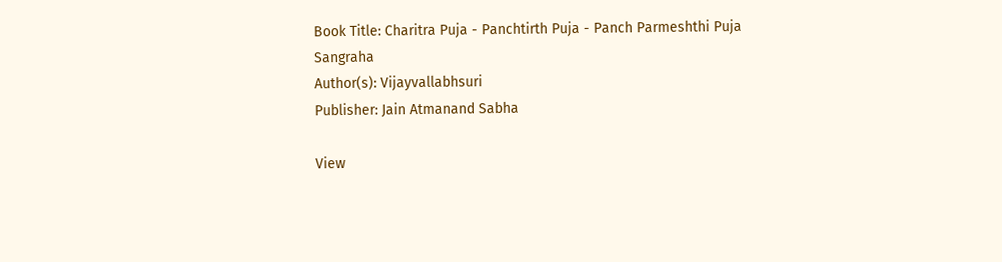Book Title: Charitra Puja - Panchtirth Puja - Panch Parmeshthi Puja Sangraha
Author(s): Vijayvallabhsuri
Publisher: Jain Atmanand Sabha

View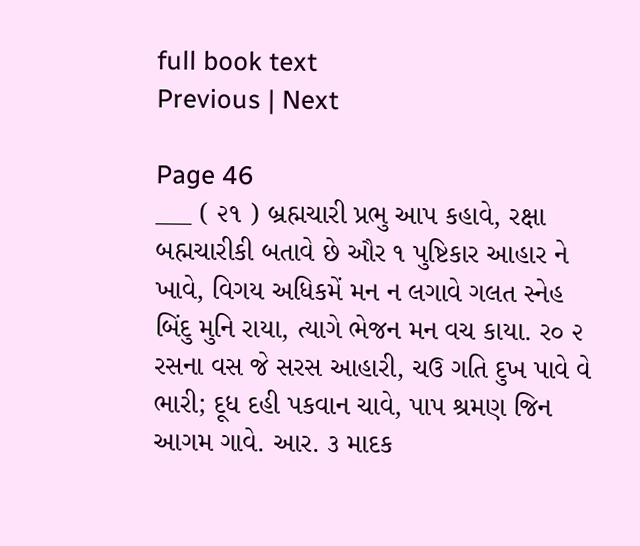full book text
Previous | Next

Page 46
___ ( ૨૧ ) બ્રહ્મચારી પ્રભુ આપ કહાવે, રક્ષા બહ્મચારીકી બતાવે છે ઔર ૧ પુષ્ટિકાર આહાર ને ખાવે, વિગય અધિકમેં મન ન લગાવે ગલત સ્નેહ બિંદુ મુનિ રાયા, ત્યાગે ભેજન મન વચ કાયા. ર૦ ૨ રસના વસ જે સરસ આહારી, ચઉ ગતિ દુખ પાવે વે ભારી; દૂધ દહી પકવાન ચાવે, પાપ શ્રમણ જિન આગમ ગાવે. આર. ૩ માદક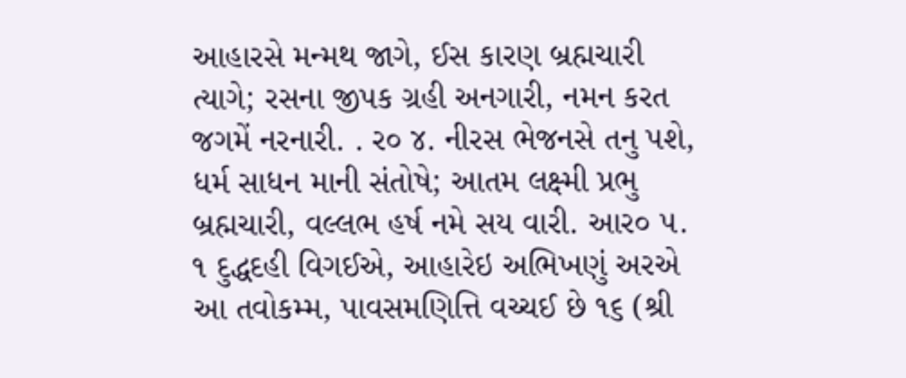આહારસે મન્મથ જાગે, ઈસ કારણ બ્રહ્મચારી ત્યાગે; રસના જીપક ગ્રહી અનગારી, નમન કરત જગમેં નરનારી. . ર૦ ૪. નીરસ ભેજનસે તનુ પશે, ધર્મ સાધન માની સંતોષે; આતમ લક્ષ્મી પ્રભુ બ્રહ્મચારી, વલ્લભ હર્ષ નમે સય વારી. આર૦ ૫. ૧ દુદ્ધદહી વિગઈએ, આહારેઇ અભિખણું અરએ આ તવોકમ્મ, પાવસમણિત્તિ વચ્ચઈ છે ૧૬ (શ્રી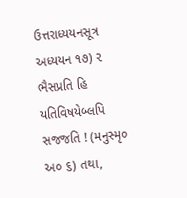ઉત્તરાધ્યયનસૂત્ર અધ્યયન ૧૭) ૨ ભૈસપ્રતિ હિ યતિવિષયેબ્લપિ સજજતિ ! (મનુસ્મૃ૦ અ૦ ૬) તથા,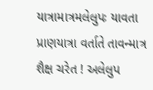યાત્રામાત્રમલેલુપઃ યાવતા પ્રાણયાત્રા વર્તાતે તાવન્માત્ર શૈક્ષ ચરેત ! અલેલુપ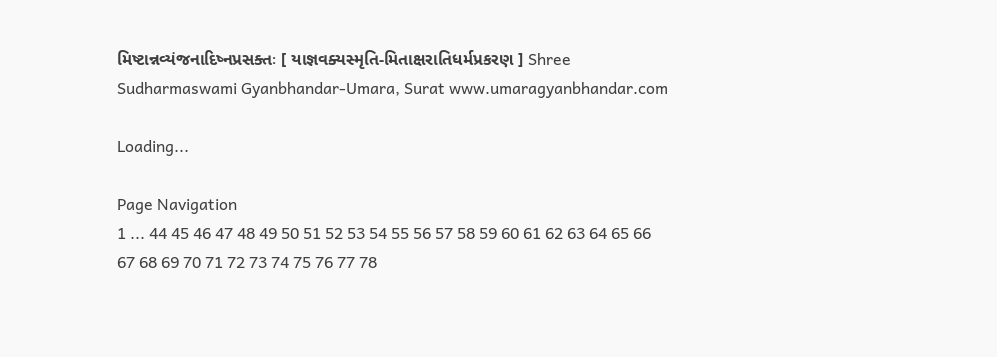મિષ્ટાન્નવ્યંજનાદિષ્નપ્રસક્તઃ [ યાજ્ઞવક્યસ્મૃતિ-મિતાક્ષરાતિધર્મપ્રકરણ ] Shree Sudharmaswami Gyanbhandar-Umara, Surat www.umaragyanbhandar.com

Loading...

Page Navigation
1 ... 44 45 46 47 48 49 50 51 52 53 54 55 56 57 58 59 60 61 62 63 64 65 66 67 68 69 70 71 72 73 74 75 76 77 78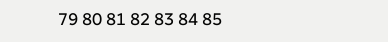79 80 81 82 83 84 85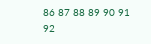86 87 88 89 90 91 92